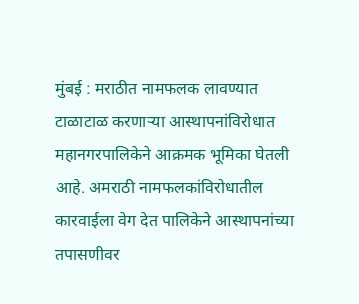मुंबई : मराठीत नामफलक लावण्यात टाळाटाळ करणाऱ्या आस्थापनांविरोधात महानगरपालिकेने आक्रमक भूमिका घेतली आहे. अमराठी नामफलकांविरोधातील कारवाईला वेग देत पालिकेने आस्थापनांच्या तपासणीवर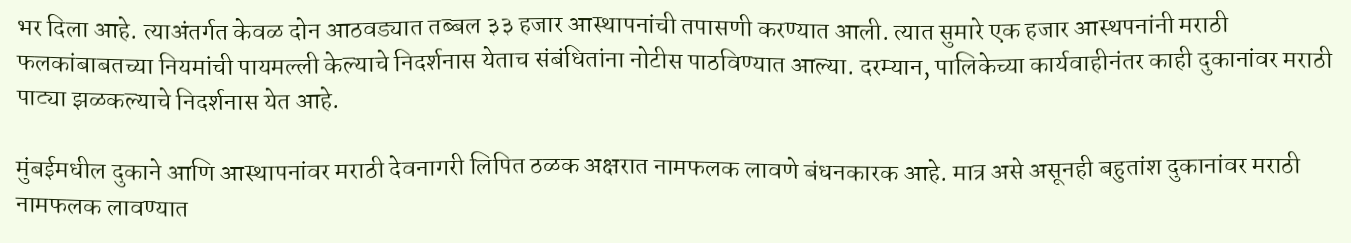भर दिला आहे. त्याअंतर्गत केवळ दोन आठवड्यात तब्बल ३३ हजार आस्थापनांची तपासणी करण्यात आली. त्यात सुमारे एक हजार आस्थपनांनी मराठी फलकांबाबतच्या नियमांची पायमल्ली केल्याचे निदर्शनास येताच संबंधितांना नोटीस पाठविण्यात आल्या. दरम्यान, पालिकेच्या कार्यवाहीनंतर काही दुकानांवर मराठी पाट्या झळकल्याचे निदर्शनास येत आहे.

मुंबईमधील दुकाने आणि आस्थापनांवर मराठी देवनागरी लिपित ठळक अक्षरात नामफलक लावणे बंधनकारक आहे. मात्र असे असूनही बहुतांश दुकानांवर मराठी नामफलक लावण्यात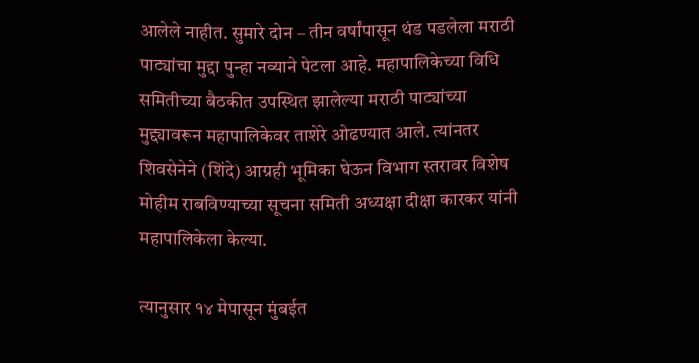आलेले नाहीत. सुमारे दोन – तीन वर्षांपासून थंड पडलेला मराठी पाट्यांचा मुद्दा पुन्हा नव्याने पेटला आहे. महापालिकेच्या विधि समितीच्या बैठकीत उपस्थित झालेल्या मराठी पाट्यांच्या मुद्द्यावरून महापालिकेवर ताशेरे ओढण्यात आले. त्यांनतर शिवसेनेने (शिंदे) आग्रही भूमिका घेऊन विभाग स्तरावर विशेष मोहीम राबविण्याच्या सूचना समिती अध्यक्षा दीक्षा कारकर यांनी महापालिकेला केल्या.

त्यानुसार १४ मेपासून मुंबईत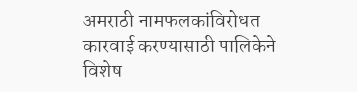अमराठी नामफलकांविरोधत कारवाई करण्यासाठी पालिकेने विशेष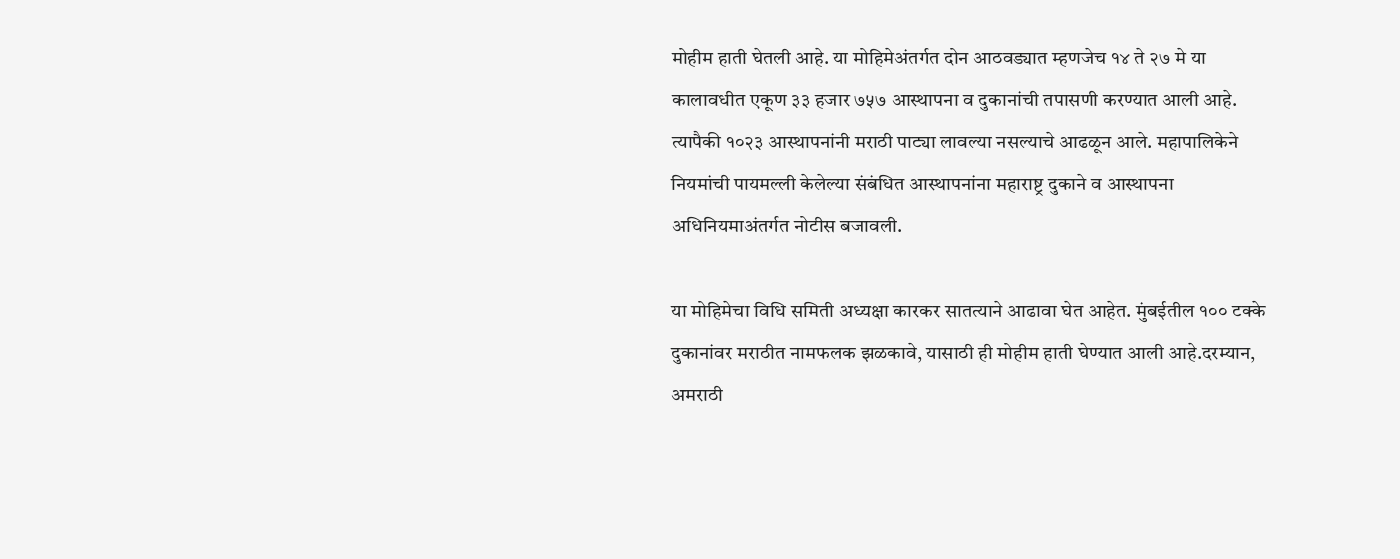मोहीम हाती घेतली आहे. या मोहिमेअंतर्गत दोन आठवड्यात म्हणजेच १४ ते २७ मे या कालावधीत एकूण ३३ हजार ७५७ आस्थापना व दुकानांची तपासणी करण्यात आली आहे. त्यापैकी १०२३ आस्थापनांनी मराठी पाट्या लावल्या नसल्याचे आढळून आले. महापालिकेने नियमांची पायमल्ली केलेल्या संबंधित आस्थापनांना महाराष्ट्र दुकाने व आस्थापना अधिनियमाअंतर्गत नोटीस बजावली.

या मोहिमेचा विधि समिती अध्यक्षा कारकर सातत्याने आढावा घेत आहेत. मुंबईतील १०० टक्के दुकानांवर मराठीत नामफलक झळकावे, यासाठी ही मोहीम हाती घेण्यात आली आहे.दरम्यान, अमराठी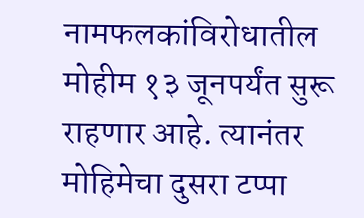नामफलकांविरोधातील मोहीम १३ जूनपर्यंत सुरू राहणार आहे. त्यानंतर मोहिमेचा दुसरा टप्पा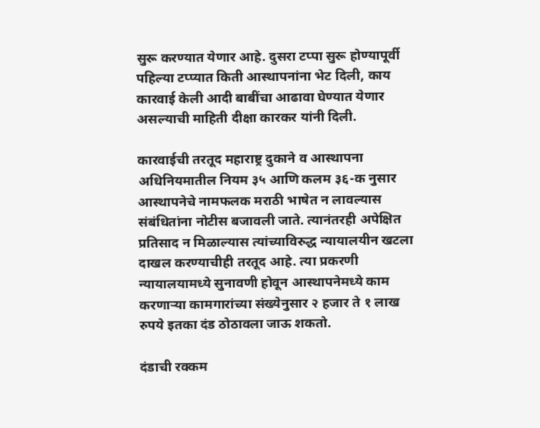सुरू करण्यात येणार आहे. दुसरा टप्पा सुरू होण्यापूर्वी पहिल्या टप्प्यात किती आस्थापनांना भेट दिली, काय कारवाई केली आदी बाबींचा आढावा घेण्यात येणार असल्याची माहिती दीक्षा कारकर यांनी दिली.

कारवाईची तरतूद महाराष्ट्र दुकाने व आस्थापना अधिनियमातील नियम ३५ आणि कलम ३६-क नुसार आस्थापनेचे नामफलक मराठी भाषेत न लावल्यास संबंधितांना नोटीस बजावली जाते. त्यानंतरही अपेक्षित प्रतिसाद न मिळाल्यास त्यांच्याविरुद्ध न्यायालयीन खटला दाखल करण्याचीही तरतूद आहे. त्या प्रकरणी न्यायालयामध्ये सुनावणी होवून आस्थापनेमध्ये काम करणाऱ्या कामगारांच्या संख्येनुसार २ हजार ते १ लाख रुपये इतका दंड ठोठावला जाऊ शकतो.

दंडाची रक्कम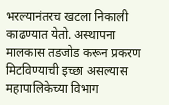भरल्यानंतरच खटला निकाली काढण्यात येतो. अस्थापना मालकास तडजोड करून प्रकरण मिटविण्याची इच्छा असल्यास महापालिकेच्या विभाग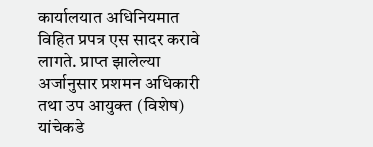कार्यालयात अधिनियमात विहित प्रपत्र एस सादर करावे लागते. प्राप्त झालेल्या अर्जानुसार प्रशमन अधिकारी तथा उप आयुक्त (विशेष) यांचेकडे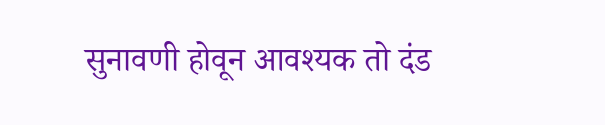सुनावणी होवून आवश्यक तो दंड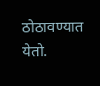ठोठावण्यात येतो.